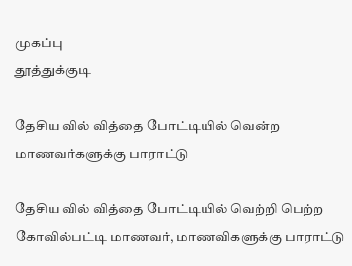முகப்பு
தூத்துக்குடி

தேசிய வில் வித்தை போட்டியில் வென்ற மாணவர்களுக்கு பாராட்டு

தேசிய வில் வித்தை போட்டியில் வெற்றி பெற்ற கோவில்பட்டி மாணவர், மாணவிகளுக்கு பாராட்டு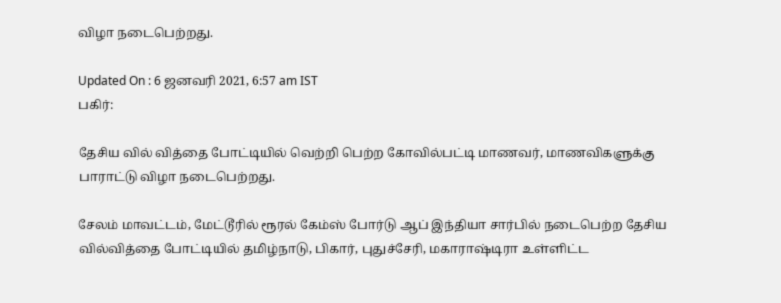விழா நடைபெற்றது.

Updated On : 6 ஜனவரி 2021, 6:57 am IST
பகிர்:

தேசிய வில் வித்தை போட்டியில் வெற்றி பெற்ற கோவில்பட்டி மாணவர், மாணவிகளுக்கு பாராட்டு விழா நடைபெற்றது.

சேலம் மாவட்டம், மேட்டூரில் ரூரல் கேம்ஸ் போர்டு ஆப் இந்தியா சார்பில் நடைபெற்ற தேசிய வில்வித்தை போட்டியில் தமிழ்நாடு, பிகார், புதுச்சேரி, மகாராஷ்டிரா உள்ளிட்ட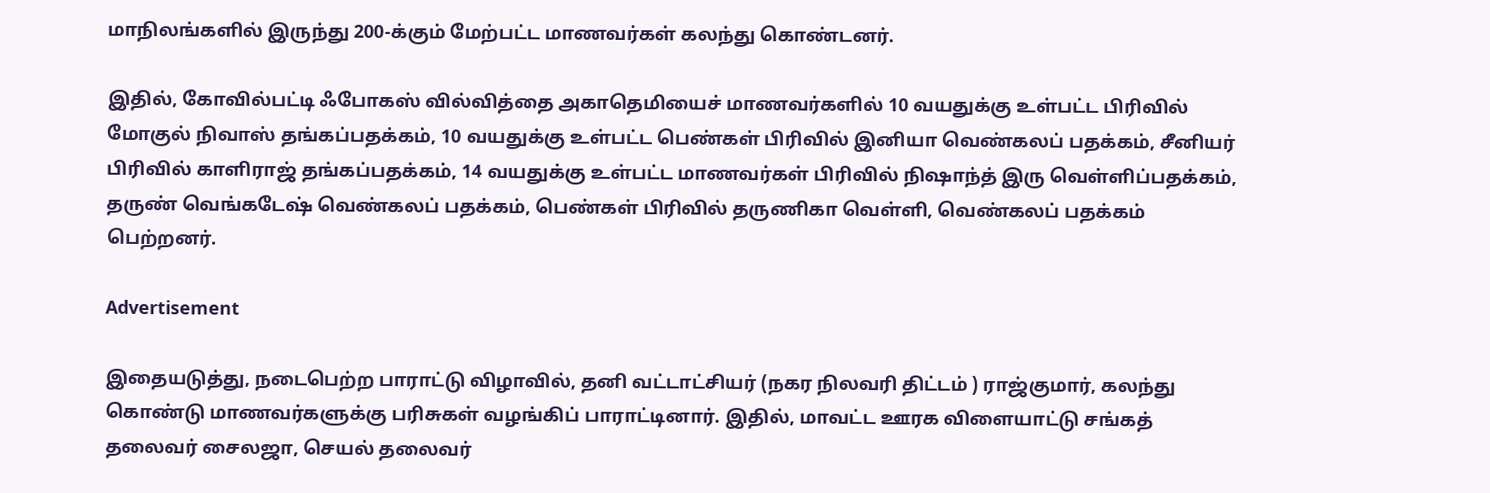மாநிலங்களில் இருந்து 200-க்கும் மேற்பட்ட மாணவர்கள் கலந்து கொண்டனர்.

இதில், கோவில்பட்டி ஃபோகஸ் வில்வித்தை அகாதெமியைச் மாணவர்களில் 10 வயதுக்கு உள்பட்ட பிரிவில் மோகுல் நிவாஸ் தங்கப்பதக்கம், 10 வயதுக்கு உள்பட்ட பெண்கள் பிரிவில் இனியா வெண்கலப் பதக்கம், சீனியர் பிரிவில் காளிராஜ் தங்கப்பதக்கம், 14 வயதுக்கு உள்பட்ட மாணவர்கள் பிரிவில் நிஷாந்த் இரு வெள்ளிப்பதக்கம், தருண் வெங்கடேஷ் வெண்கலப் பதக்கம், பெண்கள் பிரிவில் தருணிகா வெள்ளி, வெண்கலப் பதக்கம் பெற்றனர்.

Advertisement

இதையடுத்து, நடைபெற்ற பாராட்டு விழாவில், தனி வட்டாட்சியர் (நகர நிலவரி திட்டம் ) ராஜ்குமார், கலந்து கொண்டு மாணவர்களுக்கு பரிசுகள் வழங்கிப் பாராட்டினார். இதில், மாவட்ட ஊரக விளையாட்டு சங்கத் தலைவர் சைலஜா, செயல் தலைவர்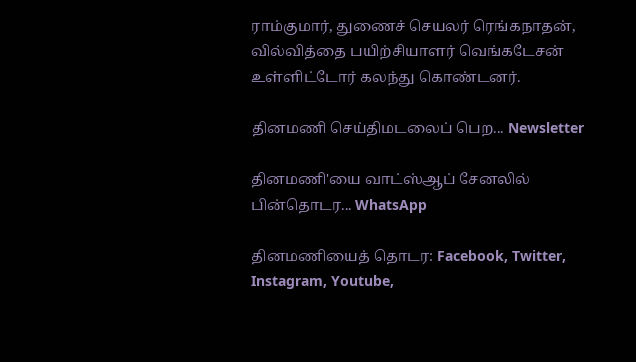ராம்குமார், துணைச் செயலர் ரெங்கநாதன், வில்வித்தை பயிற்சியாளர் வெங்கடேசன் உள்ளிட்டோர் கலந்து கொண்டனர்.

தினமணி செய்திமடலைப் பெற... Newsletter

தினமணி'யை வாட்ஸ்ஆப் சேனலில் பின்தொடர... WhatsApp

தினமணியைத் தொடர: Facebook, Twitter, Instagram, Youtube,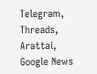Telegram, Threads, Arattai, Google News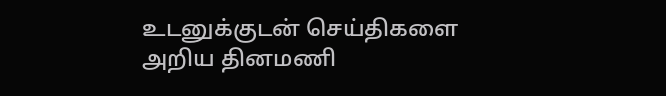உடனுக்குடன் செய்திகளை அறிய தினமணி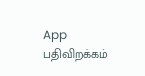App பதிவிறக்கம்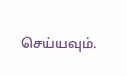செய்யவும்.